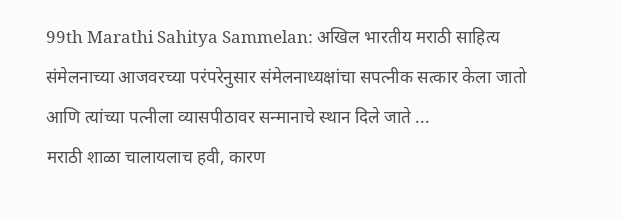99th Marathi Sahitya Sammelan: अखिल भारतीय मराठी साहित्य संमेलनाच्या आजवरच्या परंपरेनुसार संमेलनाध्यक्षांचा सपत्नीक सत्कार केला जातो आणि त्यांच्या पत्नीला व्यासपीठावर सन्मानाचे स्थान दिले जाते ...
मराठी शाळा चालायलाच हवी, कारण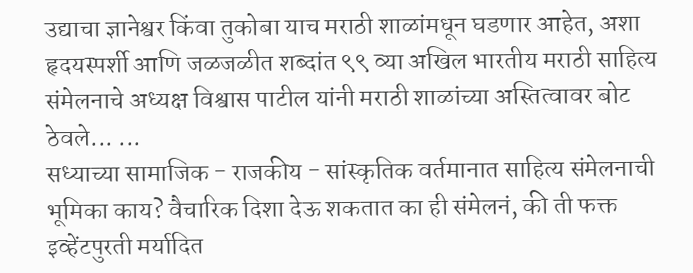उद्याचा ज्ञानेश्वर किंवा तुकोबा याच मराठी शाळांमधून घडणार आहेत, अशा हृदयस्पर्शी आणि जळजळीत शब्दांत ९९ व्या अखिल भारतीय मराठी साहित्य संमेलनाचे अध्यक्ष विश्वास पाटील यांनी मराठी शाळांच्या अस्तित्वावर बोट ठेवले... ...
सध्याच्या सामाजिक - राजकीय - सांस्कृतिक वर्तमानात साहित्य संमेलनाची भूमिका काय? वैचारिक दिशा देऊ शकतात का ही संमेलनं, की ती फक्त इव्हेंटपुरती मर्यादित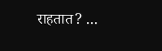राहतात? ...